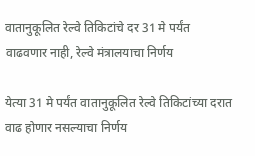वातानुकूलित रेल्वे तिकिटांचे दर 31 मे पर्यंत वाढवणार नाही, रेल्वे मंत्रालयाचा निर्णय

येत्या 31 मे पर्यंत वातानुकूलित रेल्वे तिकिटांच्या दरात वाढ होणार नसल्याचा निर्णय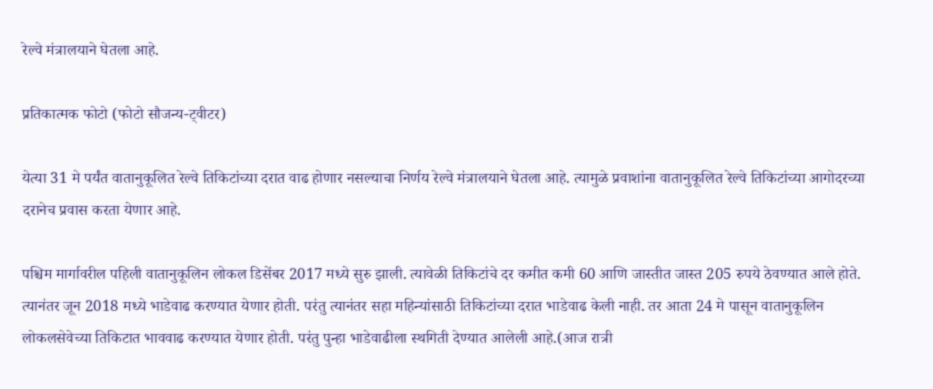रेल्वे मंत्रालयाने घेतला आहे.

प्रतिकात्मक फोटो (फोटो सौजन्य-ट्वीटर)

येत्या 31 मे पर्यंत वातानुकूलित रेल्वे तिकिटांच्या दरात वाढ होणार नसल्याचा निर्णय रेल्वे मंत्रालयाने घेतला आहे. त्यामुळे प्रवाशांना वातानुकूलित रेल्वे तिकिटांच्या आगोदरच्या दरानेच प्रवास करता येणार आहे.

पश्चिम मार्गावरील पहिली वातानुकूलिन लोकल डिसेंबर 2017 मध्ये सुरु झाली. त्यावेळी तिकिटांचे दर कमीत कमी 60 आणि जास्तीत जास्त 205 रुपये ठेवण्यात आले होते. त्यानंतर जून 2018 मध्ये भाडेवाढ करण्यात येणार होती. परंतु त्यानंतर सहा महिन्यांसाठी तिकिटांच्या दरात भाडेवाढ केली नाही. तर आता 24 मे पासून वातानुकूलिन लोकलसेवेच्या तिकिटात भाववाढ करण्यात येणार होती. परंतु पुन्हा भाडेवाढीला स्थगिती देण्यात आलेली आहे.(आज रात्री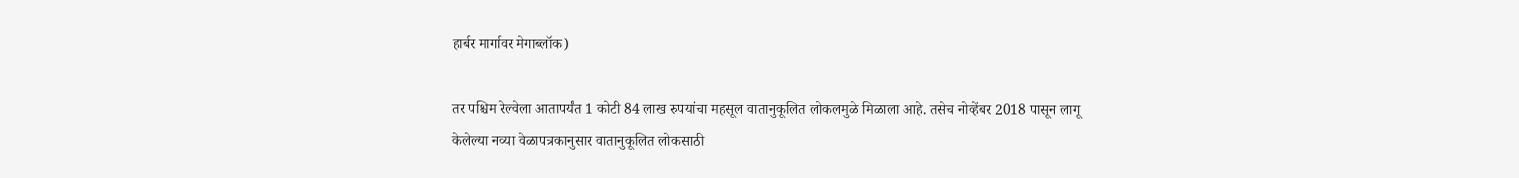हार्बर मार्गावर मेगाब्लॉक)

तर पश्चिम रेल्वेला आतापर्यंत 1 कोटी 84 लाख रुपयांचा महसूल वातानुकूलित लोकलमुळे मिळाला आहे. तसेच नोव्हेंबर 2018 पासून लागू केलेल्या नव्या वेळापत्रकानुसार वातानुकूलित लोकसाठी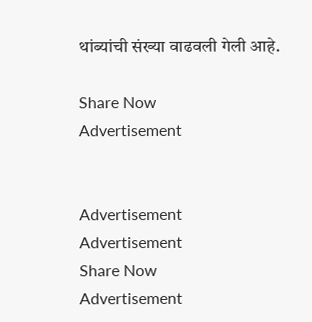थांब्यांची संख्या वाढवली गेली आहे.

Share Now
Advertisement


Advertisement
Advertisement
Share Now
Advertisement